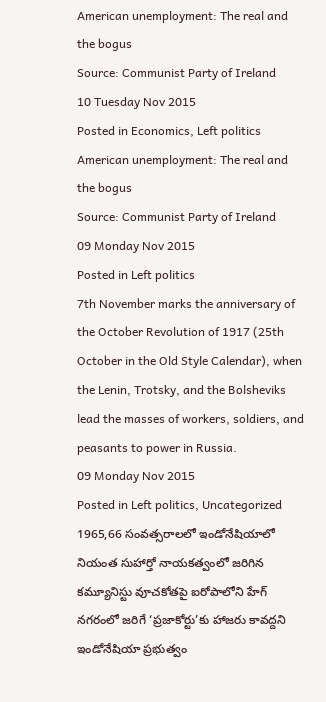American unemployment: The real and the bogus
Source: Communist Party of Ireland
10 Tuesday Nov 2015
Posted in Economics, Left politics
American unemployment: The real and the bogus
Source: Communist Party of Ireland
09 Monday Nov 2015
Posted in Left politics
7th November marks the anniversary of the October Revolution of 1917 (25th October in the Old Style Calendar), when the Lenin, Trotsky, and the Bolsheviks lead the masses of workers, soldiers, and peasants to power in Russia.
09 Monday Nov 2015
Posted in Left politics, Uncategorized
1965,66 సంవత్సరాలలో ఇండోనేషియాలో నియంత సుహార్తో నాయకత్వంలో జరిగిన కమ్యూనిస్టు వూచకోతపై ఐరోపాలోని హేగ్ నగరంలో జరిగే ‘ప్రజాకోర్టు’కు హాజరు కావద్దని ఇండోనేషియా ప్రభుత్వం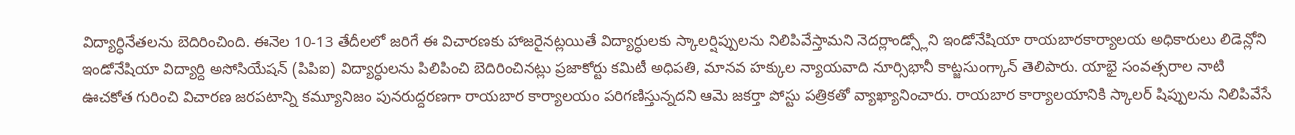విద్యార్ధినేతలను బెదిరించింది. ఈనెల 10-13 తేదీలలో జరిగే ఈ విచారణకు హాజరైనట్లయితే విద్యార్ధులకు స్కాలర్షిప్పులను నిలిపివేస్తామని నెదర్లాండ్స్లోని ఇండోనేషియా రాయబారకార్యాలయ అధికారులు లిడెన్లోని ఇండోనేషియా విద్యార్ది అసోసియేషన్ (పిపిఐ) విద్యార్ధులను పిలిపించి బెదిరించినట్లు ప్రజాకోర్టు కమిటీ అధిపతి, మానవ హక్కుల న్యాయవాది నూర్సిభానీ కాట్జసుంగ్కాన్ తెలిపారు. యాభై సంవత్సరాల నాటి ఊచకోత గురించి విచారణ జరపటాన్ని కమ్యూనిజం పునరుద్దరణగా రాయబార కార్యాలయం పరిగణిస్తున్నదని ఆమె జకర్తా పోస్టు పత్రికతో వ్యాఖ్యానించారు. రాయబార కార్యాలయానికి స్కాలర్ షిప్పులను నిలిపివేసే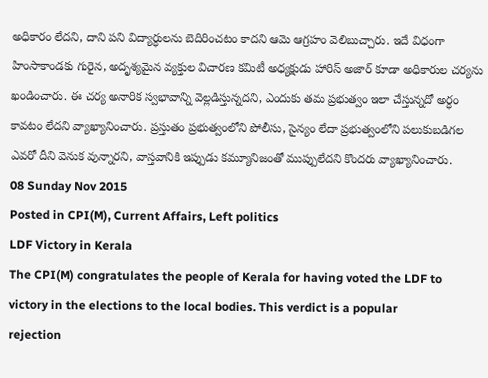అధికారం లేదని, దాని పని విద్యార్ధులను బెదిరించటం కాదని ఆమె ఆగ్రహం వెలిబుచ్చారు. ఇదే విధంగా హింసాకాండకు గురైన, అదృశ్యమైన వ్యక్తుల విచారణ కమిటీ అధ్యక్షుడు హారిస్ అజార్ కూడా అధికారుల చర్యను ఖండించారు. ఈ చర్య అనారిక స్వభావాన్ని వెల్లడిస్తున్నదని, ఎందుకు తమ ప్రభుత్వం ఇలా చేస్తున్నదో అర్ధం కావటం లేదని వ్యాఖ్యానించారు. ప్రస్తుతం ప్రభుత్వంలోని పోలీసు, సైన్యం లేదా ప్రభుత్వంలోని పలుకుబడిగల ఎవరో దీని వెనుక వున్నారని, వాస్తవానికి ఇప్పుడు కమ్యూనిజంతో ముప్పులేదని కొందరు వ్యాఖ్యానించారు.
08 Sunday Nov 2015
Posted in CPI(M), Current Affairs, Left politics
LDF Victory in Kerala
The CPI(M) congratulates the people of Kerala for having voted the LDF to
victory in the elections to the local bodies. This verdict is a popular
rejection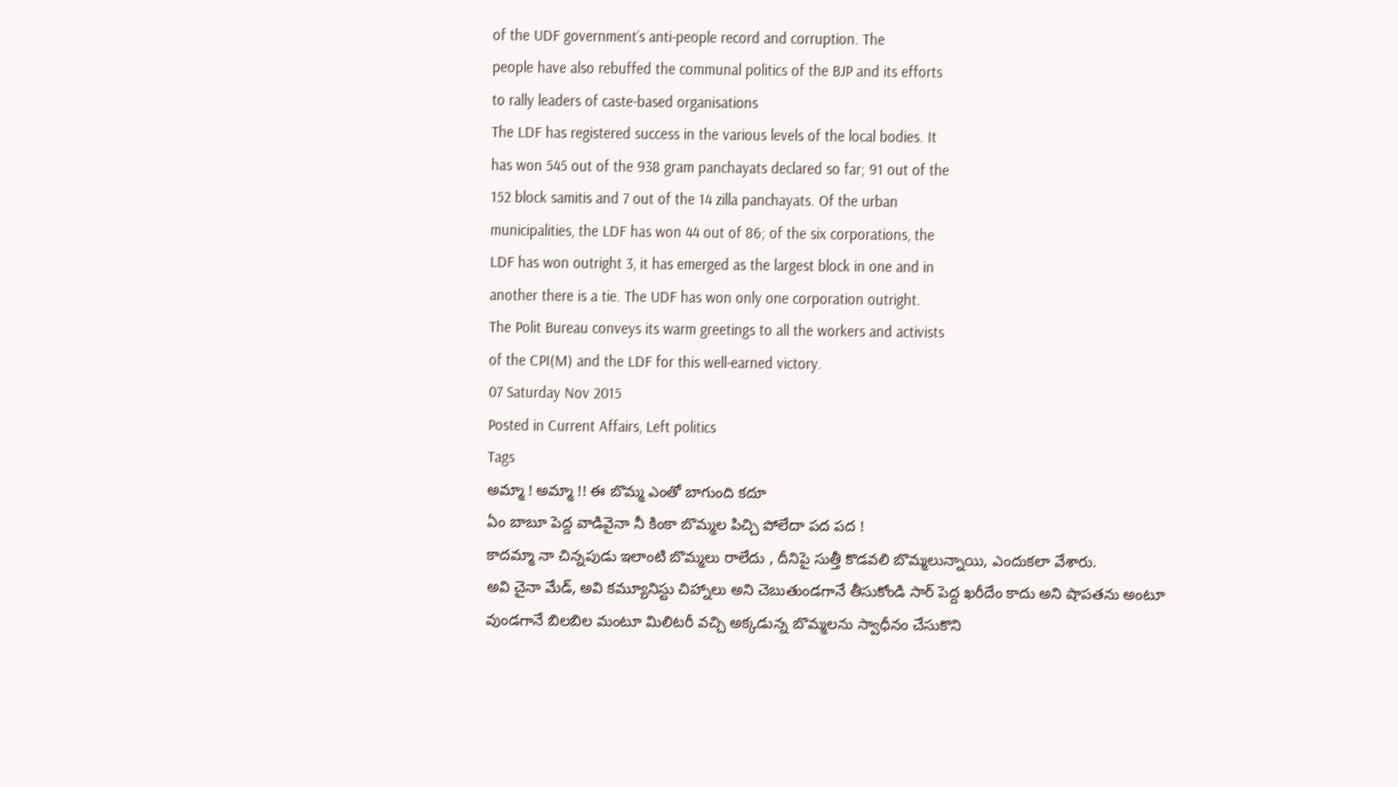of the UDF government’s anti-people record and corruption. The
people have also rebuffed the communal politics of the BJP and its efforts
to rally leaders of caste-based organisations
The LDF has registered success in the various levels of the local bodies. It
has won 545 out of the 938 gram panchayats declared so far; 91 out of the
152 block samitis and 7 out of the 14 zilla panchayats. Of the urban
municipalities, the LDF has won 44 out of 86; of the six corporations, the
LDF has won outright 3, it has emerged as the largest block in one and in
another there is a tie. The UDF has won only one corporation outright.
The Polit Bureau conveys its warm greetings to all the workers and activists
of the CPI(M) and the LDF for this well-earned victory.
07 Saturday Nov 2015
Posted in Current Affairs, Left politics
Tags
అమ్మా ! అమ్మా !! ఈ బొమ్మ ఎంతో బాగుంది కదూ
ఏం బాబూ పెద్ద వాడివైనా నీ కింకా బొమ్మల పిచ్చి పోలేదా పద పద !
కాదమ్మా నా చిన్నపుడు ఇలాంటి బొమ్మలు రాలేదు , దీనిపై సుత్తీ కొడవలి బొమ్మలున్నాయి, ఎందుకలా వేశారు.
అవి చైనా మేడ్, అవి కమ్యూనిస్టు చిహ్నాలు అని చెబుతుండగానే తీసుకోండి సార్ పెద్ద ఖరీదేం కాదు అని షాపతను అంటూ వుండగానే బిలబిల మంటూ మిలిటరీ వచ్చి అక్కడున్న బొమ్మలను స్వాధీనం చేసుకొని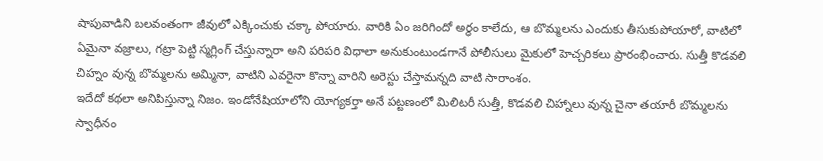షాపువాడిని బలవంతంగా జీవులో ఎక్కించుకు చక్కా పోయారు. వారికి ఏం జరిగిందో అర్ధం కాలేదు, ఆ బొమ్మలను ఎందుకు తీసుకుపోయారో, వాటిలో ఏమైనా వజ్రాలు, గట్రా పెట్టి స్మగ్లింగ్ చేస్తున్నారా అని పరిపరి విధాలా అనుకుంటుండగానే పోలీసులు మైకులో హెచ్చరికలు ప్రారంభించారు. సుత్తీ కొడవలి చిహ్నం వున్న బొమ్మలను అమ్మినా, వాటిని ఎవరైనా కొన్నా వారిని అరెస్టు చేస్తామన్నది వాటి సారాంశం.
ఇదేదో కథలా అనిపిస్తున్నా నిజం. ఇండోనేషియాలోని యోగ్యకర్తా అనే పట్టణంలో మిలిటరీ సుత్తీ, కొడవలి చిహ్నాలు వున్న చైనా తయారీ బొమ్మలను స్వాధీనం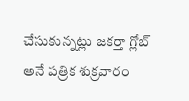చేసుకున్నట్లు జకర్తా గ్లోబ్ అనే పత్రిక శుక్రవారం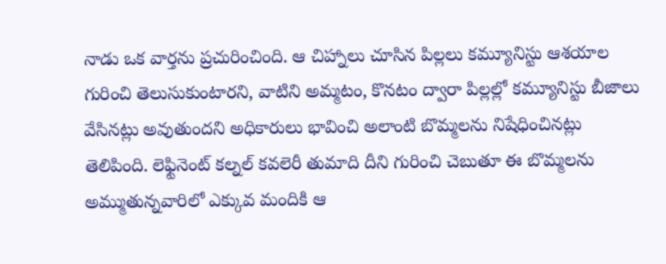నాడు ఒక వార్తను ప్రచురించింది. ఆ చిహ్నాలు చూసిన పిల్లలు కమ్యూనిస్టు ఆశయాల గురించి తెలుసుకుంటారని, వాటిని అమ్మటం, కొనటం ద్వారా పిల్లల్లో కమ్యూనిస్టు బీజాలు వేసినట్లు అవుతుందని అధికారులు భావించి అలాంటి బొమ్మలను నిషేధించినట్లు తెలిపింది. లెఫ్టినెంట్ కల్నల్ కవలెరీ తుమాది దీని గురించి చెబుతూ ఈ బొమ్మలను అమ్ముతున్నవారిలో ఎక్కువ మందికి ఆ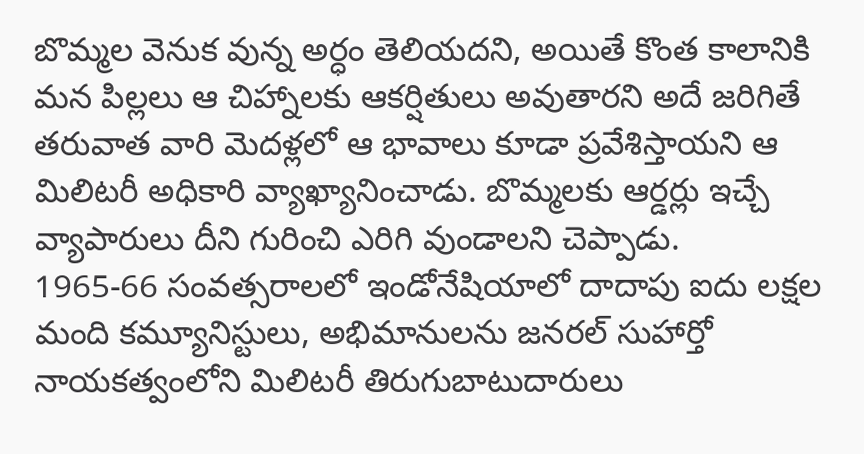బొమ్మల వెనుక వున్న అర్ధం తెలియదని, అయితే కొంత కాలానికి మన పిల్లలు ఆ చిహ్నాలకు ఆకర్షితులు అవుతారని అదే జరిగితే తరువాత వారి మెదళ్లలో ఆ భావాలు కూడా ప్రవేశిస్తాయని ఆ మిలిటరీ అధికారి వ్యాఖ్యానించాడు. బొమ్మలకు ఆర్డర్లు ఇచ్చే వ్యాపారులు దీని గురించి ఎరిగి వుండాలని చెప్పాడు.
1965-66 సంవత్సరాలలో ఇండోనేషియాలో దాదాపు ఐదు లక్షల మంది కమ్యూనిస్టులు, అభిమానులను జనరల్ సుహార్తో నాయకత్వంలోని మిలిటరీ తిరుగుబాటుదారులు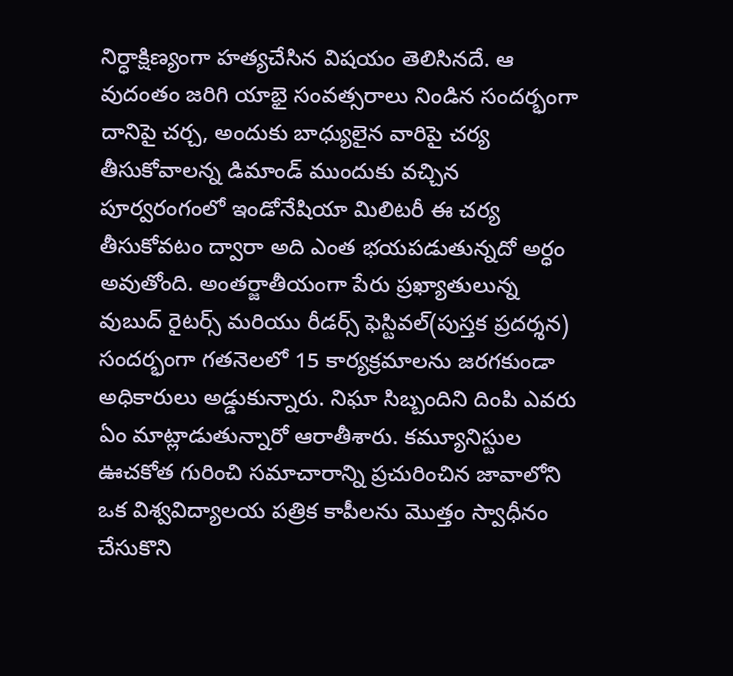నిర్ధాక్షిణ్యంగా హత్యచేసిన విషయం తెలిసినదే. ఆ వుదంతం జరిగి యాభై సంవత్సరాలు నిండిన సందర్భంగా దానిపై చర్చ, అందుకు బాధ్యులైన వారిపై చర్య తీసుకోవాలన్న డిమాండ్ ముందుకు వచ్చిన పూర్వరంగంలో ఇండోనేషియా మిలిటరీ ఈ చర్య తీసుకోవటం ద్వారా అది ఎంత భయపడుతున్నదో అర్ధం అవుతోంది. అంతర్జాతీయంగా పేరు ప్రఖ్యాతులున్న వుబుద్ రైటర్స్ మరియు రీడర్స్ ఫెస్టివల్(పుస్తక ప్రదర్శన) సందర్భంగా గతనెలలో 15 కార్యక్రమాలను జరగకుండా అధికారులు అడ్డుకున్నారు. నిఘా సిబ్బందిని దింపి ఎవరు ఏం మాట్లాడుతున్నారో ఆరాతీశారు. కమ్యూనిస్టుల ఊచకోత గురించి సమాచారాన్ని ప్రచురించిన జావాలోని ఒక విశ్వవిద్యాలయ పత్రిక కాపీలను మొత్తం స్వాధీనం చేసుకొని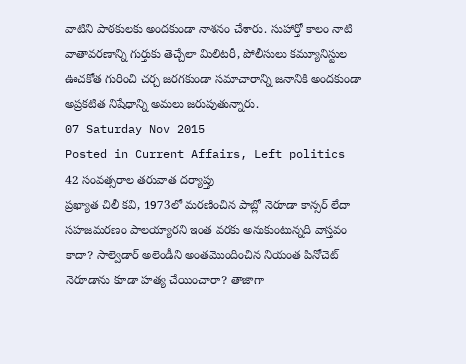వాటిని పాఠకులకు అందకుండా నాశనం చేశారు. సుహార్తో కాలం నాటి వాతావరణాన్ని గుర్తుకు తెచ్చేలా మిలిటరీ, పోలీసులు కమ్యూనిస్టుల ఊచకోత గురించి చర్చ జరగకుండా సమాచారాన్ని జనానికి అందకుండా అప్రకటిత నిషేధాన్ని అమలు జరుపుతున్నారు.
07 Saturday Nov 2015
Posted in Current Affairs, Left politics
42 సంవత్సరాల తరువాత దర్యాప్తు
ప్రఖ్యాత చిలీ కవి, 1973లో మరణించిన పాబ్లో నెరూడా కాన్సర్ లేదా సహజమరణం పాలయ్యారని ఇంత వరకు అనుకుంటున్నది వాస్తవం కాదా? సాల్వెడార్ అలెండీని అంతమొందించిన నియంత పినోచెట్ నెరూడాను కూడా హత్య చేయించారా? తాజాగా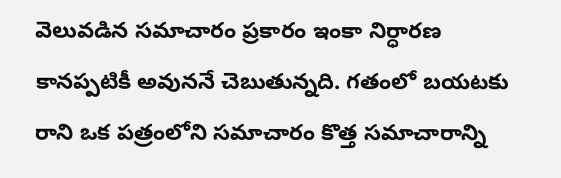వెలువడిన సమాచారం ప్రకారం ఇంకా నిర్ధారణ కానప్పటికీ అవుననే చెబుతున్నది. గతంలో బయటకు రాని ఒక పత్రంలోని సమాచారం కొత్త సమాచారాన్ని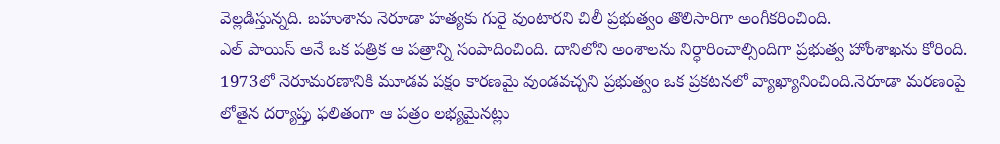వెల్లడిస్తున్నది. బహుశాను నెరూడా హత్యకు గురై వుంటారని చిలీ ప్రభుత్వం తొలిసారిగా అంగీకరించింది.
ఎల్ పాయిస్ అనే ఒక పత్రిక ఆ పత్రాన్ని సంపాదించింది. దానిలోని అంశాలను నిర్ధారించాల్సిందిగా ప్రభుత్వ హోంశాఖను కోరింది. 1973లో నెరూమరణానికి మూడవ పక్షం కారణమై వుండవచ్చని ప్రభుత్వం ఒక ప్రకటనలో వ్యాఖ్యానించింది.నెరూడా మరణంపై లోతైన దర్యాప్తు ఫలితంగా ఆ పత్రం లభ్యమైనట్లు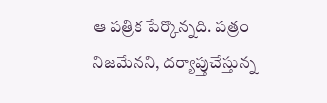ఆ పత్రిక పేర్కొన్నది. పత్రం నిజమేనని, దర్యాప్తుచేస్తున్న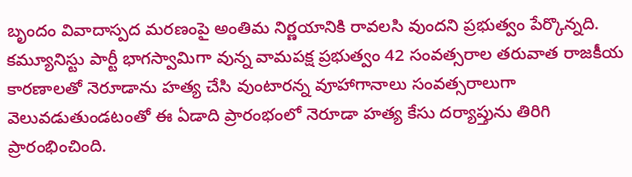బృందం వివాదాస్పద మరణంపై అంతిమ నిర్ణయానికి రావలసి వుందని ప్రభుత్వం పేర్కొన్నది. కమ్యూనిస్టు పార్టీ భాగస్వామిగా వున్న వామపక్ష ప్రభుత్వం 42 సంవత్సరాల తరువాత రాజకీయ కారణాలతో నెరూడాను హత్య చేసి వుంటారన్న వూహాగానాలు సంవత్సరాలుగా వెలువడుతుండటంతో ఈ ఏడాది ప్రారంభంలో నెరూడా హత్య కేసు దర్యాప్తును తిరిగి ప్రారంభించింది.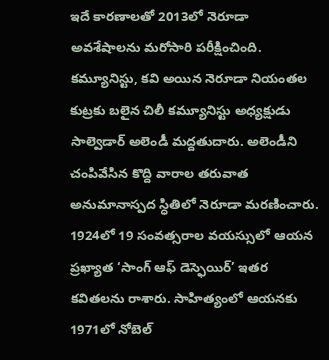ఇదే కారణాలతో 2013లో నెరూడా అవశేషాలను మరోసారి పరీక్షించింది.
కమ్యూనిస్టు, కవి అయిన నెరూడా నియంతల కుట్రకు బలైన చిలీ కమ్యూనిస్టు అధ్యక్షుడు సాల్వెడార్ అలెండీ మద్దతుదారు. అలెండీని చంపివేసిన కొద్ది వారాల తరువాత అనుమానాస్పద స్ధితిలో నెరూడా మరణించారు. 1924లో 19 సంవత్సరాల వయస్సులో ఆయన ప్రఖ్యాత ‘సాంగ్ ఆఫ్ డెస్ఫెయిర్’ ఇతర కవితలను రాశారు. సాహిత్యంలో ఆయనకు 1971లో నోబెల్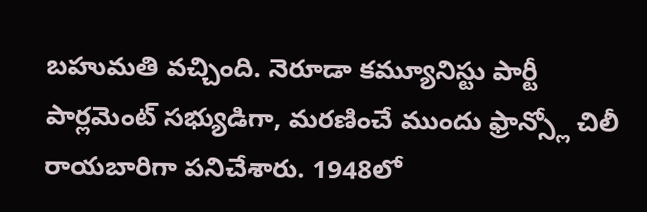బహుమతి వచ్చింది. నెరూడా కమ్యూనిస్టు పార్టీ పార్లమెంట్ సభ్యుడిగా, మరణించే ముందు ఫ్రాన్స్లో చిలీ రాయబారిగా పనిచేశారు. 1948లో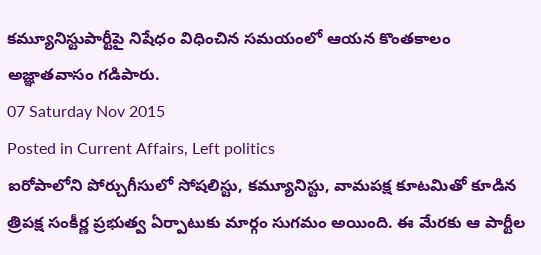కమ్యూనిస్టుపార్టీపై నిషేధం విధించిన సమయంలో ఆయన కొంతకాలం అజ్ఞాతవాసం గడిపారు.
07 Saturday Nov 2015
Posted in Current Affairs, Left politics
ఐరోపాలోని పోర్చుగీసులో సోషలిస్టు, కమ్యూనిస్టు, వామపక్ష కూటమితో కూడిన త్రిపక్ష సంకీర్ణ ప్రభుత్వ ఏర్పాటుకు మార్గం సుగమం అయింది. ఈ మేరకు ఆ పార్టీల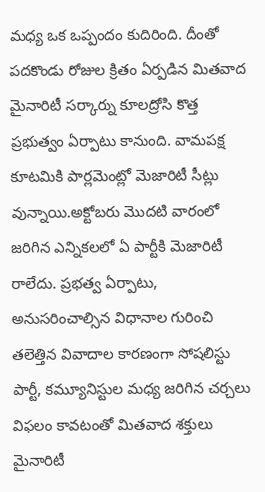మధ్య ఒక ఒప్పందం కుదిరింది. దీంతో పదకొండు రోజుల క్రితం ఏర్పడిన మితవాద మైనారిటీ సర్కార్ను కూలద్రోసి కొత్త ప్రభుత్వం ఏర్పాటు కానుంది. వామపక్ష కూటమికి పార్లమెంట్లో మెజారిటీ సీట్లు వున్నాయి.అక్టోబరు మొదటి వారంలో జరిగిన ఎన్నికలలో ఏ పార్టీకి మెజారిటీ రాలేదు. ప్రభత్వ ఏర్పాటు, అనుసరించాల్సిన విధానాల గురించి తలెత్తిన వివాదాల కారణంగా సోషలిస్టు పార్టీ, కమ్యూనిస్టుల మధ్య జరిగిన చర్చలు విఫలం కావటంతో మితవాద శక్తులు మైనారిటీ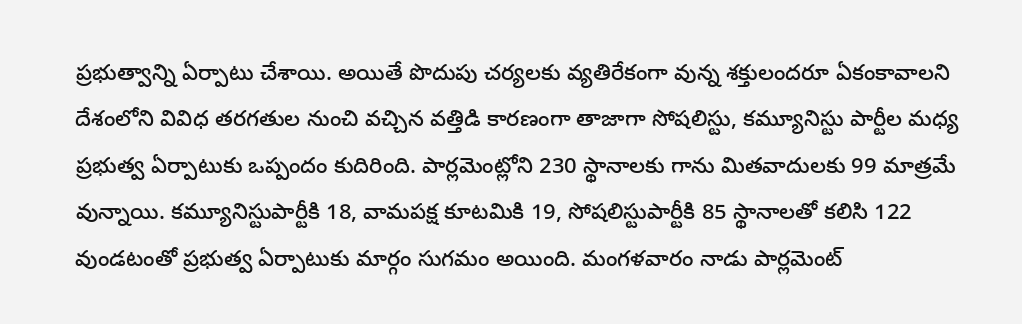ప్రభుత్వాన్ని ఏర్పాటు చేశాయి. అయితే పొదుపు చర్యలకు వ్యతిరేకంగా వున్న శక్తులందరూ ఏకంకావాలని దేశంలోని వివిధ తరగతుల నుంచి వచ్చిన వత్తిడి కారణంగా తాజాగా సోషలిస్టు, కమ్యూనిస్టు పార్టీల మధ్య ప్రభుత్వ ఏర్పాటుకు ఒప్పందం కుదిరింది. పార్లమెంట్లోని 230 స్థానాలకు గాను మితవాదులకు 99 మాత్రమే వున్నాయి. కమ్యూనిస్టుపార్టీకి 18, వామపక్ష కూటమికి 19, సోషలిస్టుపార్టీకి 85 స్థానాలతో కలిసి 122 వుండటంతో ప్రభుత్వ ఏర్పాటుకు మార్గం సుగమం అయింది. మంగళవారం నాడు పార్లమెంట్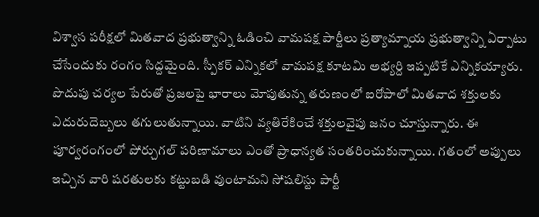విశ్వాస పరీక్షలో మితవాద ప్రభుత్వాన్ని ఓడించి వామపక్ష పార్టీలు ప్రత్యామ్నాయ ప్రభుత్వాన్ని ఏర్పాటు చేసేందుకు రంగం సిద్దమైంది. స్పీకర్ ఎన్నికలో వామపక్ష కూటమి అభ్యర్ది ఇప్పటికే ఎన్నికయ్యారు.
పొదుపు చర్యల పేరుతో ప్రజలపై భారాలు మోపుతున్న తరుణంలో ఐరోపాలో మితవాద శక్తులకు ఎదురుదెబ్బలు తగులుతున్నాయి. వాటిని వ్యతిరేకించే శక్తులవైపు జనం చూస్తున్నారు. ఈ పూర్వరంగంలో పోర్చుగల్ పరిణామాలు ఎంతో ప్రాధాన్యత సంతరించుకున్నాయి. గతంలో అప్పులు ఇచ్చిన వారి షరతులకు కట్టుబడి వుంటామని సోషలిస్టు పార్టీ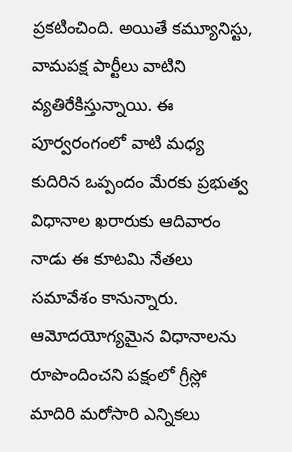ప్రకటించింది. అయితే కమ్యూనిస్టు, వామపక్ష పార్టీలు వాటిని వ్యతిరేకిస్తున్నాయి. ఈ పూర్వరంగంలో వాటి మధ్య కుదిరిన ఒప్పందం మేరకు ప్రభుత్వ విధానాల ఖరారుకు ఆదివారం నాడు ఈ కూటమి నేతలు సమావేశం కానున్నారు. ఆమోదయోగ్యమైన విధానాలను రూపొందించని పక్షంలో గ్రీస్లో మాదిరి మరోసారి ఎన్నికలు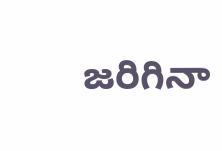జరిగినా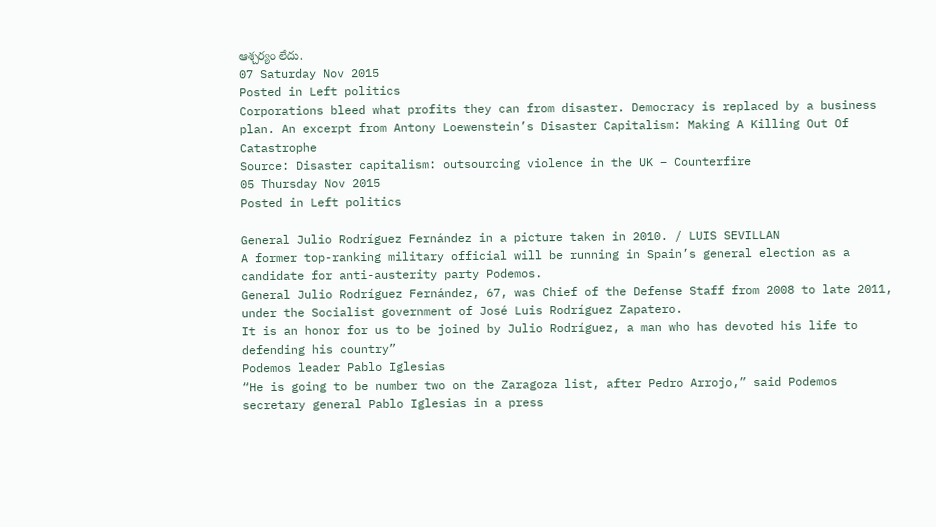ఆశ్చర్యం లేదు.
07 Saturday Nov 2015
Posted in Left politics
Corporations bleed what profits they can from disaster. Democracy is replaced by a business plan. An excerpt from Antony Loewenstein’s Disaster Capitalism: Making A Killing Out Of Catastrophe
Source: Disaster capitalism: outsourcing violence in the UK – Counterfire
05 Thursday Nov 2015
Posted in Left politics

General Julio Rodríguez Fernández in a picture taken in 2010. / LUIS SEVILLAN
A former top-ranking military official will be running in Spain’s general election as a candidate for anti-austerity party Podemos.
General Julio Rodríguez Fernández, 67, was Chief of the Defense Staff from 2008 to late 2011, under the Socialist government of José Luis Rodríguez Zapatero.
It is an honor for us to be joined by Julio Rodríguez, a man who has devoted his life to defending his country”
Podemos leader Pablo Iglesias
“He is going to be number two on the Zaragoza list, after Pedro Arrojo,” said Podemos secretary general Pablo Iglesias in a press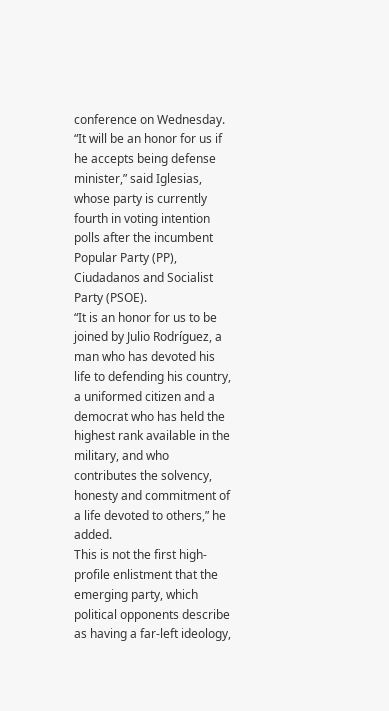conference on Wednesday.
“It will be an honor for us if he accepts being defense minister,” said Iglesias, whose party is currently fourth in voting intention polls after the incumbent Popular Party (PP), Ciudadanos and Socialist Party (PSOE).
“It is an honor for us to be joined by Julio Rodríguez, a man who has devoted his life to defending his country, a uniformed citizen and a democrat who has held the highest rank available in the military, and who contributes the solvency, honesty and commitment of a life devoted to others,” he added.
This is not the first high-profile enlistment that the emerging party, which political opponents describe as having a far-left ideology,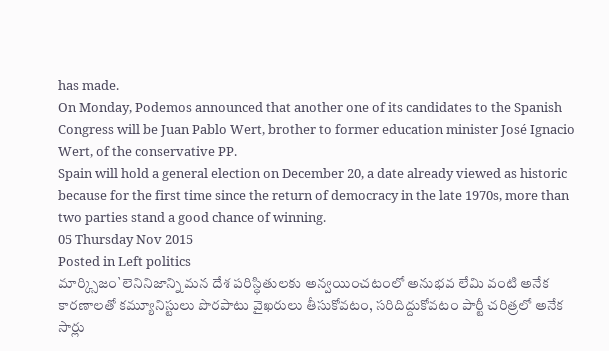has made.
On Monday, Podemos announced that another one of its candidates to the Spanish Congress will be Juan Pablo Wert, brother to former education minister José Ignacio Wert, of the conservative PP.
Spain will hold a general election on December 20, a date already viewed as historic because for the first time since the return of democracy in the late 1970s, more than two parties stand a good chance of winning.
05 Thursday Nov 2015
Posted in Left politics
మార్క్సిజం`లెనినిజాన్ని మన దేశ పరిస్ధితులకు అన్వయించటంలో అనుభవ లేమి వంటి అనేక కారణాలతో కమ్యూనిస్టులు పొరపాటు వైఖరులు తీసుకోవటం, సరిదిద్దుకోవటం పార్టీ చరిత్రలో అనేక సార్లు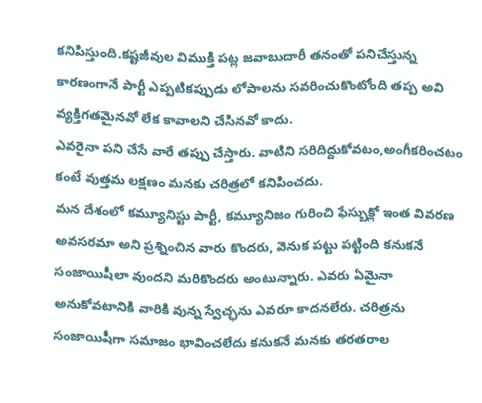కనిపిస్తుంది.కష్టజీవుల విముక్తి పట్ల జవాబుదారీ తనంతో పనిచేస్తున్న కారణంగానే పార్టీ ఎప్పటికప్పుడు లోపాలను సవరించుకొంటోంది తప్ప అవి వ్యక్తిగతమైనవో లేక కావాలని చేసినవో కాదు.
ఎవరైనా పని చేసే వారే తప్పు చేస్తారు. వాటిని సరిదిద్దుకోవటం,అంగీకరించటం కంటే వుత్తమ లక్షణం మనకు చరిత్రలో కనిపించదు.
మన దేశంలో కమ్యూనిస్టు పార్టీ, కమ్యూనిజం గురించి ఫేస్బుక్లో ఇంత వివరణ అవసరమా అని ప్రశ్నించిన వారు కొందరు, వెనుక పట్టు పట్టింది కనుకనే సంజాయిషీలా వుందని మరికొందరు అంటున్నారు. ఎవరు ఏమైనా అనుకోవటానికి వారికి వున్న స్వేచ్ఛను ఎవరూ కాదనలేరు. చరిత్రను సంజాయిషీగా సమాజం భావించలేదు కనుకనే మనకు తరతరాల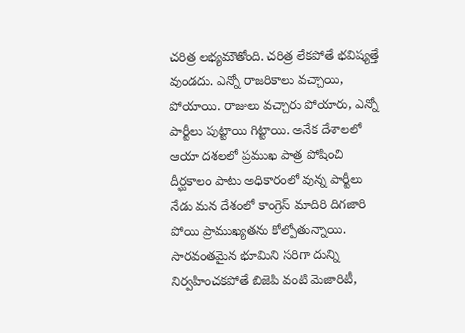చరిత్ర లభ్యమౌతోంది. చరిత్ర లేకపోతే భవిష్యత్తే వుండదు. ఎన్నో రాజరికాలు వచ్చాయి, పోయాయి. రాజులు వచ్చారు పోయారు, ఎన్నో పార్టీలు పుట్టాయి గిట్టాయి. అనేక దేశాలలో ఆయా దశలలో ప్రముఖ పాత్ర పోషించి దీర్ఘకాలం పాటు అధికారంలో వున్న పార్టీలు నేడు మన దేశంలో కాంగ్రెస్ మాదిరి దిగజారి పోయి ప్రాముఖ్యతను కోల్పోతున్నాయి.
సారవంతమైన భూమిని సరిగా దున్ని నిర్వహించకపోతే బిజెపి వంటి మెజారిటీ,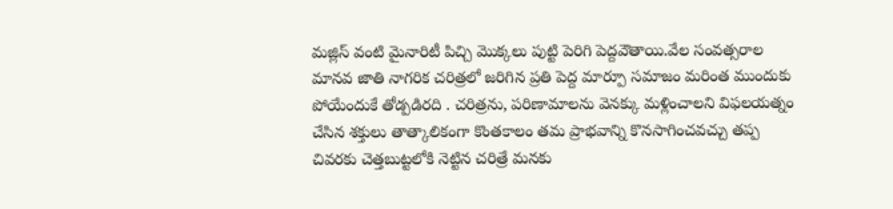మజ్లిస్ వంటి మైనారిటీ పిచ్చి మొక్కలు పుట్టి పెరిగి పెద్దవౌతాయి.వేల సంవత్సరాల మానవ జాతి నాగరిక చరిత్రలో జరిగిన ప్రతి పెద్ద మార్పూ సమాజం మరింత ముందుకు పోయేందుకే తోడ్పడిరది . చరిత్రను, పరిణామాలను వెనక్కు మళ్లించాలని విఫలయత్నం చేసిన శక్తులు తాత్కాలికంగా కొంతకాలం తమ ప్రాభవాన్ని కొనసాగించవచ్చు తప్ప చివరకు చెత్తబుట్టలోకి నెట్టిన చరిత్రే మనకు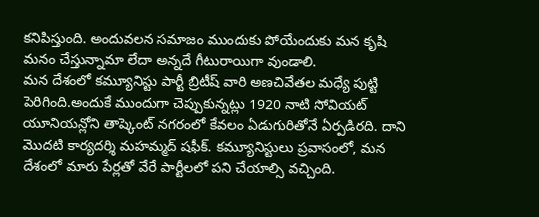కనిపిస్తుంది. అందువలన సమాజం ముందుకు పోయేందుకు మన కృషి మనం చేస్తున్నామా లేదా అన్నదే గీటురాయిగా వుండాలి.
మన దేశంలో కమ్యూనిస్టు పార్టీ బ్రిటీష్ వారి అణచివేతల మధ్యే పుట్టి పెరిగింది.అందుకే ముందుగా చెప్పుకున్నట్లు 1920 నాటి సోవియట్ యూనియన్లోని తాష్కెంట్ నగరంలో కేవలం ఏడుగురితోనే ఏర్పడిరది. దాని మొదటి కార్యదర్శి మహమ్మద్ షఫీక్. కమ్యూనిస్టులు ప్రవాసంలో, మన దేశంలో మారు పేర్లతో వేరే పార్టీలలో పని చేయాల్సి వచ్చింది.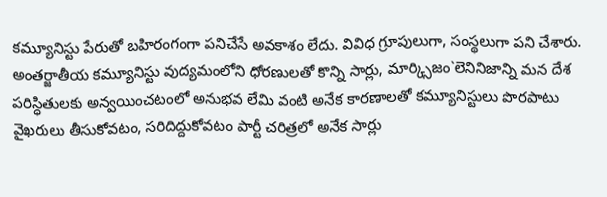కమ్యూనిస్టు పేరుతో బహిరంగంగా పనిచేసే అవకాశం లేదు. వివిధ గ్రూపులుగా, సంస్థలుగా పని చేశారు. అంతర్జాతీయ కమ్యూనిస్టు వుద్యమంలోని ధోరణులతో కొన్ని సార్లు, మార్క్సిజం`లెనినిజాన్ని మన దేశ పరిస్ధితులకు అన్వయించటంలో అనుభవ లేమి వంటి అనేక కారణాలతో కమ్యూనిస్టులు పొరపాటు వైఖరులు తీసుకోవటం, సరిదిద్దుకోవటం పార్టీ చరిత్రలో అనేక సార్లు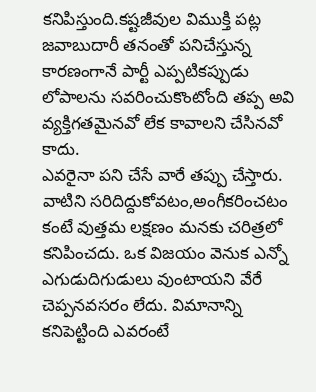కనిపిస్తుంది.కష్టజీవుల విముక్తి పట్ల జవాబుదారీ తనంతో పనిచేస్తున్న కారణంగానే పార్టీ ఎప్పటికప్పుడు లోపాలను సవరించుకొంటోంది తప్ప అవి వ్యక్తిగతమైనవో లేక కావాలని చేసినవో కాదు.
ఎవరైనా పని చేసే వారే తప్పు చేస్తారు. వాటిని సరిదిద్దుకోవటం,అంగీకరించటం కంటే వుత్తమ లక్షణం మనకు చరిత్రలో కనిపించదు. ఒక విజయం వెనుక ఎన్నో ఎగుడుదిగుడులు వుంటాయని వేరే చెప్పనవసరం లేదు. విమానాన్ని కనిపెట్టింది ఎవరంటే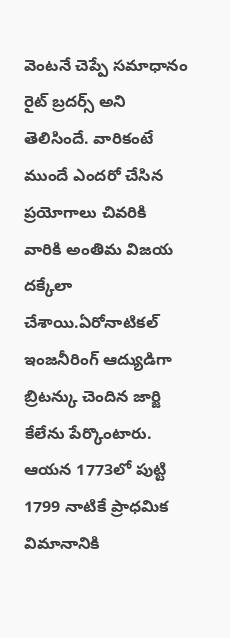వెంటనే చెప్పే సమాధానం రైట్ బ్రదర్స్ అని తెలిసిందే. వారికంటే ముందే ఎందరో చేసిన ప్రయోగాలు చివరికి వారికి అంతిమ విజయ దక్కేలా చేశాయి.ఏరోనాటికల్ ఇంజనీరింగ్ ఆద్యుడిగా బ్రిటన్కు చెందిన జార్జి కేలేను పేర్కొంటారు. ఆయన 1773లో పుట్టి 1799 నాటికే ప్రాధమిక విమానానికి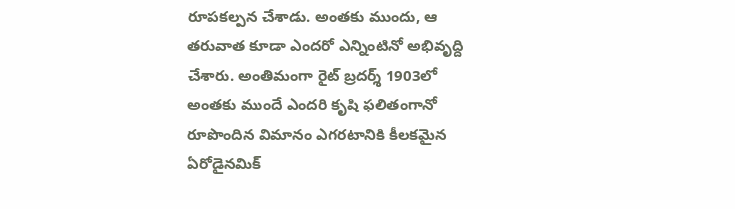రూపకల్పన చేశాడు. అంతకు ముందు, ఆ తరువాత కూడా ఎందరో ఎన్నింటినో అభివృద్ది చేశారు. అంతిమంగా రైట్ బ్రదర్శ్ 1903లో అంతకు ముందే ఎందరి కృషి ఫలితంగానో రూపొందిన విమానం ఎగరటానికి కీలకమైన ఏరోడైనమిక్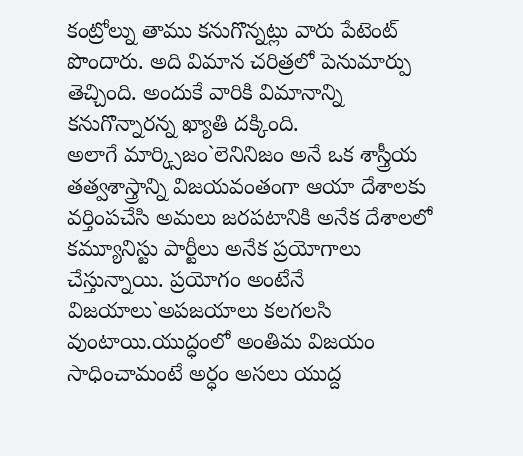కంట్రోల్ను తాము కనుగొన్నట్లు వారు పేటెంట్ పొందారు. అది విమాన చరిత్రలో పెనుమార్పు తెచ్చింది. అందుకే వారికి విమానాన్ని కనుగొన్నారన్న ఖ్యాతి దక్కింది.
అలాగే మార్క్సిజం`లెనినిజం అనే ఒక శాస్త్రీయ తత్వశాస్త్రాన్ని విజయవంతంగా ఆయా దేశాలకు వర్తింపచేసి అమలు జరపటానికి అనేక దేశాలలో కమ్యూనిస్టు పార్టీలు అనేక ప్రయోగాలు చేస్తున్నాయి. ప్రయోగం అంటేనే విజయాలు`అపజయాలు కలగలసి వుంటాయి.యుద్ధంలో అంతిమ విజయం సాధించామంటే అర్ధం అసలు యుద్ద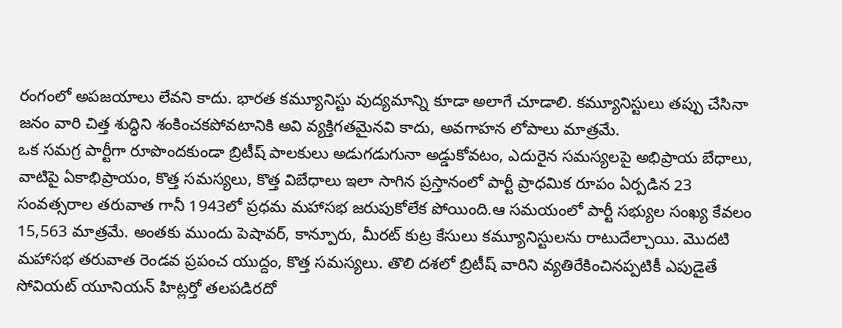రంగంలో అపజయాలు లేవని కాదు. భారత కమ్యూనిస్టు వుద్యమాన్ని కూడా అలాగే చూడాలి. కమ్యూనిస్టులు తప్పు చేసినా జనం వారి చిత్త శుద్ధిని శంకించకపోవటానికి అవి వ్యక్తిగతమైనవి కాదు, అవగాహన లోపాలు మాత్రమే.
ఒక సమగ్ర పార్టీగా రూపొందకుండా బ్రిటీష్ పాలకులు అడుగడుగునా అడ్డుకోవటం, ఎదురైన సమస్యలపై అభిప్రాయ బేధాలు, వాటిపై ఏకాభిప్రాయం, కొత్త సమస్యలు, కొత్త విబేధాలు ఇలా సాగిన ప్రస్తానంలో పార్టీ ప్రాధమిక రూపం ఏర్పడిన 23 సంవత్సరాల తరువాత గానీ 1943లో ప్రధమ మహాసభ జరుపుకోలేక పోయింది.ఆ సమయంలో పార్టీ సభ్యుల సంఖ్య కేవలం 15,563 మాత్రమే. అంతకు ముందు పెషావర్, కాన్పూరు, మీరట్ కుట్ర కేసులు కమ్యూనిస్టులను రాటుదేల్చాయి. మొదటి మహాసభ తరువాత రెండవ ప్రపంచ యుద్దం, కొత్త సమస్యలు. తొలి దశలో బ్రిటీష్ వారిని వ్యతిరేకించినప్పటికీ ఎపుడైతే సోవియట్ యూనియన్ హిట్లర్తో తలపడిరదో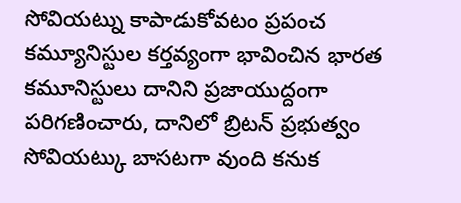సోవియట్ను కాపాడుకోవటం ప్రపంచ కమ్యూనిస్టుల కర్తవ్యంగా భావించిన భారత కమూనిస్టులు దానిని ప్రజాయుద్దంగా పరిగణించారు, దానిలో బ్రిటన్ ప్రభుత్వం సోవియట్కు బాసటగా వుంది కనుక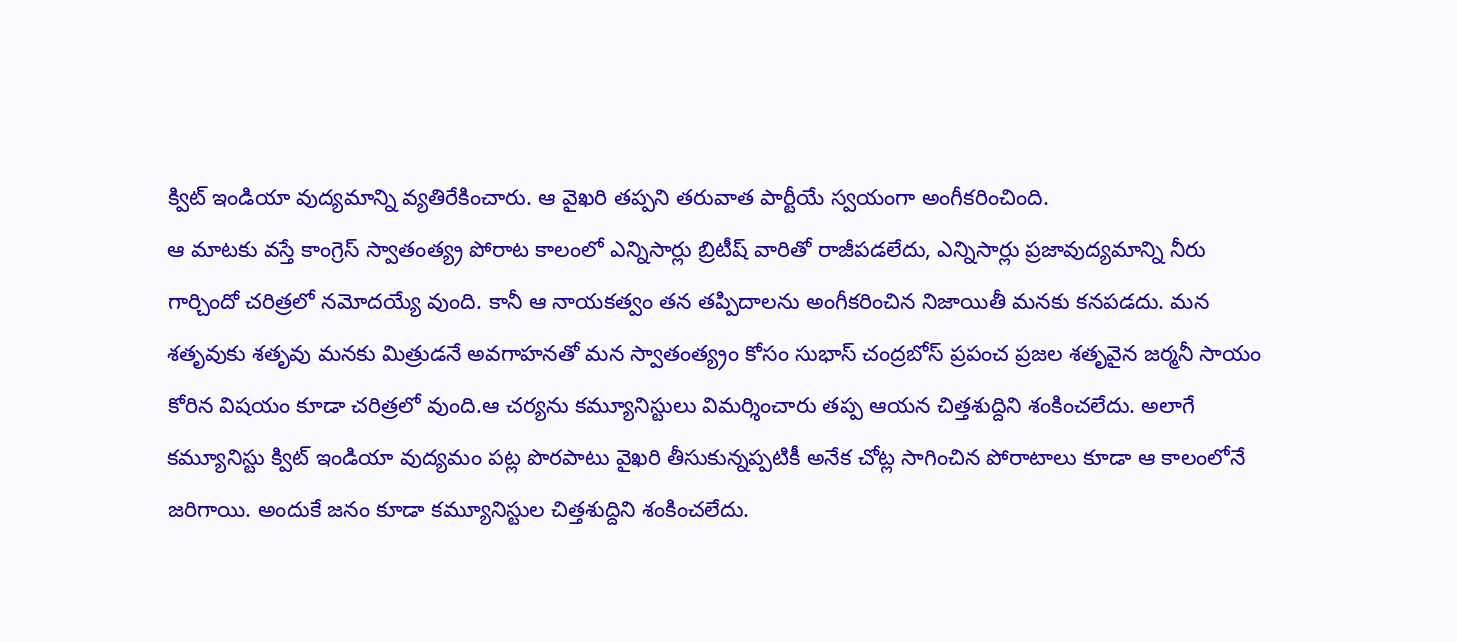క్విట్ ఇండియా వుద్యమాన్ని వ్యతిరేకించారు. ఆ వైఖరి తప్పని తరువాత పార్టీయే స్వయంగా అంగీకరించింది.
ఆ మాటకు వస్తే కాంగ్రెస్ స్వాతంత్య్ర పోరాట కాలంలో ఎన్నిసార్లు బ్రిటీష్ వారితో రాజీపడలేదు, ఎన్నిసార్లు ప్రజావుద్యమాన్ని నీరు గార్చిందో చరిత్రలో నమోదయ్యే వుంది. కానీ ఆ నాయకత్వం తన తప్పిదాలను అంగీకరించిన నిజాయితీ మనకు కనపడదు. మన శతృవుకు శతృవు మనకు మిత్రుడనే అవగాహనతో మన స్వాతంత్య్రం కోసం సుభాస్ చంద్రబోస్ ప్రపంచ ప్రజల శతృవైన జర్మనీ సాయం కోరిన విషయం కూడా చరిత్రలో వుంది.ఆ చర్యను కమ్యూనిస్టులు విమర్శించారు తప్ప ఆయన చిత్తశుద్దిని శంకించలేదు. అలాగే కమ్యూనిస్టు క్విట్ ఇండియా వుద్యమం పట్ల పొరపాటు వైఖరి తీసుకున్నప్పటికీ అనేక చోట్ల సాగించిన పోరాటాలు కూడా ఆ కాలంలోనే జరిగాయి. అందుకే జనం కూడా కమ్యూనిస్టుల చిత్తశుద్దిని శంకించలేదు.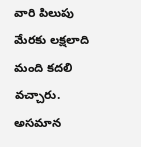వారి పిలుపు మేరకు లక్షలాది మంది కదలి వచ్చారు. అసమాన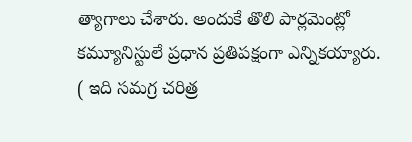త్యాగాలు చేశారు. అందుకే తొలి పార్లమెంట్లో కమ్యూనిస్టులే ప్రధాన ప్రతిపక్షంగా ఎన్నికయ్యారు.
( ఇది సమగ్ర చరిత్ర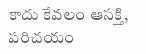కాదు కేవలం ఆసక్తి, పరిచయం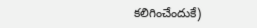కలిగించేందుకే)